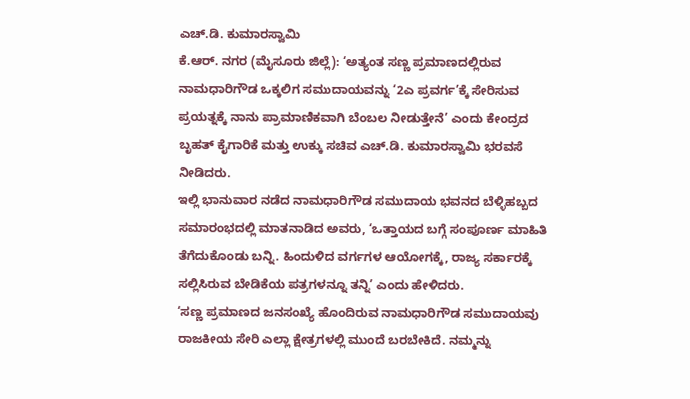ಎಚ್.ಡಿ. ಕುಮಾರಸ್ವಾಮಿ
ಕೆ.ಆರ್. ನಗರ (ಮೈಸೂರು ಜಿಲ್ಲೆ): ‘ಅತ್ಯಂತ ಸಣ್ಣ ಪ್ರಮಾಣದಲ್ಲಿರುವ ನಾಮಧಾರಿಗೌಡ ಒಕ್ಕಲಿಗ ಸಮುದಾಯವನ್ನು ‘2ಎ ಪ್ರವರ್ಗ’ಕ್ಕೆ ಸೇರಿಸುವ ಪ್ರಯತ್ನಕ್ಕೆ ನಾನು ಪ್ರಾಮಾಣಿಕವಾಗಿ ಬೆಂಬಲ ನೀಡುತ್ತೇನೆ’ ಎಂದು ಕೇಂದ್ರದ ಬೃಹತ್ ಕೈಗಾರಿಕೆ ಮತ್ತು ಉಕ್ಕು ಸಚಿವ ಎಚ್.ಡಿ. ಕುಮಾರಸ್ವಾಮಿ ಭರವಸೆ ನೀಡಿದರು.
ಇಲ್ಲಿ ಭಾನುವಾರ ನಡೆದ ನಾಮಧಾರಿಗೌಡ ಸಮುದಾಯ ಭವನದ ಬೆಳ್ಳಿಹಬ್ಬದ ಸಮಾರಂಭದಲ್ಲಿ ಮಾತನಾಡಿದ ಅವರು, ‘ಒತ್ತಾಯದ ಬಗ್ಗೆ ಸಂಪೂರ್ಣ ಮಾಹಿತಿ ತೆಗೆದುಕೊಂಡು ಬನ್ನಿ. ಹಿಂದುಳಿದ ವರ್ಗಗಳ ಆಯೋಗಕ್ಕೆ, ರಾಜ್ಯ ಸರ್ಕಾರಕ್ಕೆ ಸಲ್ಲಿಸಿರುವ ಬೇಡಿಕೆಯ ಪತ್ರಗಳನ್ನೂ ತನ್ನಿ’ ಎಂದು ಹೇಳಿದರು.
‘ಸಣ್ಣ ಪ್ರಮಾಣದ ಜನಸಂಖ್ಯೆ ಹೊಂದಿರುವ ನಾಮಧಾರಿಗೌಡ ಸಮುದಾಯವು ರಾಜಕೀಯ ಸೇರಿ ಎಲ್ಲಾ ಕ್ಷೇತ್ರಗಳಲ್ಲಿ ಮುಂದೆ ಬರಬೇಕಿದೆ. ನಮ್ಮನ್ನು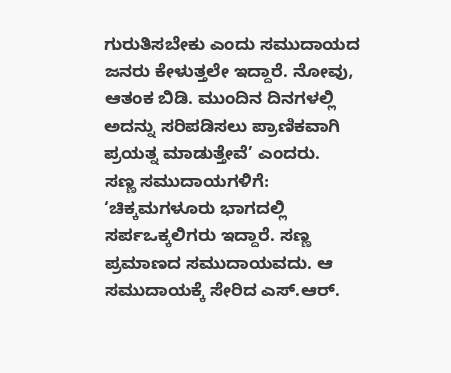ಗುರುತಿಸಬೇಕು ಎಂದು ಸಮುದಾಯದ ಜನರು ಕೇಳುತ್ತಲೇ ಇದ್ದಾರೆ. ನೋವು, ಆತಂಕ ಬಿಡಿ. ಮುಂದಿನ ದಿನಗಳಲ್ಲಿ ಅದನ್ನು ಸರಿಪಡಿಸಲು ಪ್ರಾಣಿಕವಾಗಿ ಪ್ರಯತ್ನ ಮಾಡುತ್ತೇವೆ’ ಎಂದರು.
ಸಣ್ಣ ಸಮುದಾಯಗಳಿಗೆ:
‘ಚಿಕ್ಕಮಗಳೂರು ಭಾಗದಲ್ಲಿ ಸರ್ಪಒಕ್ಕಲಿಗರು ಇದ್ದಾರೆ. ಸಣ್ಣ ಪ್ರಮಾಣದ ಸಮುದಾಯವದು. ಆ ಸಮುದಾಯಕ್ಕೆ ಸೇರಿದ ಎಸ್.ಆರ್.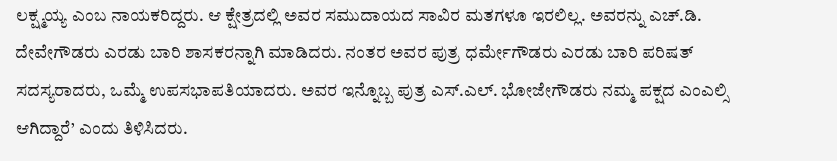ಲಕ್ಷ್ಮಯ್ಯ ಎಂಬ ನಾಯಕರಿದ್ದರು. ಆ ಕ್ಷೇತ್ರದಲ್ಲಿ ಅವರ ಸಮುದಾಯದ ಸಾವಿರ ಮತಗಳೂ ಇರಲಿಲ್ಲ. ಅವರನ್ನು ಎಚ್.ಡಿ. ದೇವೇಗೌಡರು ಎರಡು ಬಾರಿ ಶಾಸಕರನ್ನಾಗಿ ಮಾಡಿದರು. ನಂತರ ಅವರ ಪುತ್ರ ಧರ್ಮೇಗೌಡರು ಎರಡು ಬಾರಿ ಪರಿಷತ್ ಸದಸ್ಯರಾದರು, ಒಮ್ಮೆ ಉಪಸಭಾಪತಿಯಾದರು. ಅವರ ಇನ್ನೊಬ್ಬ ಪುತ್ರ ಎಸ್.ಎಲ್. ಭೋಜೇಗೌಡರು ನಮ್ಮ ಪಕ್ಷದ ಎಂಎಲ್ಸಿ ಆಗಿದ್ದಾರೆ’ ಎಂದು ತಿಳಿಸಿದರು.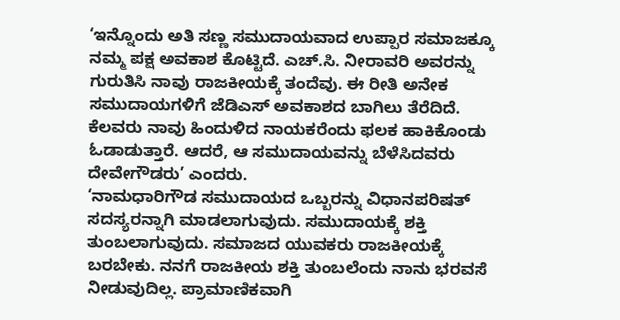‘ಇನ್ನೊಂದು ಅತಿ ಸಣ್ಣ ಸಮುದಾಯವಾದ ಉಪ್ಪಾರ ಸಮಾಜಕ್ಕೂ ನಮ್ಮ ಪಕ್ಷ ಅವಕಾಶ ಕೊಟ್ಟಿದೆ. ಎಚ್.ಸಿ. ನೀರಾವರಿ ಅವರನ್ನು ಗುರುತಿಸಿ ನಾವು ರಾಜಕೀಯಕ್ಕೆ ತಂದೆವು. ಈ ರೀತಿ ಅನೇಕ ಸಮುದಾಯಗಳಿಗೆ ಜೆಡಿಎಸ್ ಅವಕಾಶದ ಬಾಗಿಲು ತೆರೆದಿದೆ. ಕೆಲವರು ನಾವು ಹಿಂದುಳಿದ ನಾಯಕರೆಂದು ಫಲಕ ಹಾಕಿಕೊಂಡು ಓಡಾಡುತ್ತಾರೆ. ಆದರೆ, ಆ ಸಮುದಾಯವನ್ನು ಬೆಳೆಸಿದವರು ದೇವೇಗೌಡರು’ ಎಂದರು.
‘ನಾಮಧಾರಿಗೌಡ ಸಮುದಾಯದ ಒಬ್ಬರನ್ನು ವಿಧಾನಪರಿಷತ್ ಸದಸ್ಯರನ್ನಾಗಿ ಮಾಡಲಾಗುವುದು. ಸಮುದಾಯಕ್ಕೆ ಶಕ್ತಿ ತುಂಬಲಾಗುವುದು. ಸಮಾಜದ ಯುವಕರು ರಾಜಕೀಯಕ್ಕೆ ಬರಬೇಕು. ನನಗೆ ರಾಜಕೀಯ ಶಕ್ತಿ ತುಂಬಲೆಂದು ನಾನು ಭರವಸೆ ನೀಡುವುದಿಲ್ಲ. ಪ್ರಾಮಾಣಿಕವಾಗಿ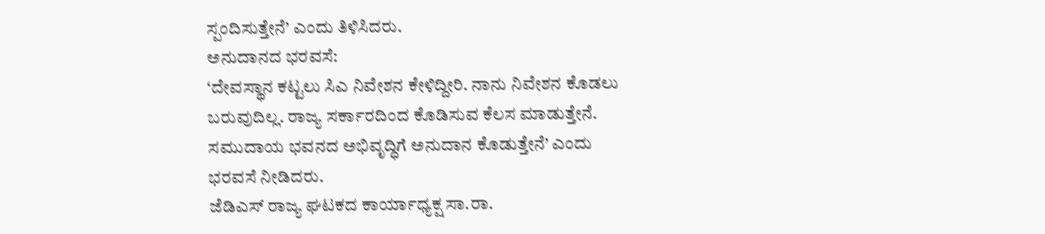ಸ್ಪಂದಿಸುತ್ತೇನೆ’ ಎಂದು ತಿಳಿಸಿದರು.
ಅನುದಾನದ ಭರವಸೆ:
‘ದೇವಸ್ಥಾನ ಕಟ್ಟಲು ಸಿಎ ನಿವೇಶನ ಕೇಳಿದ್ದೀರಿ. ನಾನು ನಿವೇಶನ ಕೊಡಲು ಬರುವುದಿಲ್ಲ. ರಾಜ್ಯ ಸರ್ಕಾರದಿಂದ ಕೊಡಿಸುವ ಕೆಲಸ ಮಾಡುತ್ತೇನೆ. ಸಮುದಾಯ ಭವನದ ಅಭಿವೃದ್ಧಿಗೆ ಅನುದಾನ ಕೊಡುತ್ತೇನೆ’ ಎಂದು ಭರವಸೆ ನೀಡಿದರು.
ಜೆಡಿಎಸ್ ರಾಜ್ಯ ಘಟಕದ ಕಾರ್ಯಾಧ್ಯಕ್ಷ ಸಾ.ರಾ.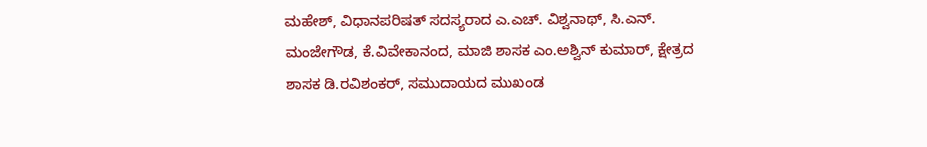ಮಹೇಶ್, ವಿಧಾನಪರಿಷತ್ ಸದಸ್ಯರಾದ ಎ.ಎಚ್. ವಿಶ್ವನಾಥ್, ಸಿ.ಎನ್. ಮಂಜೇಗೌಡ, ಕೆ.ವಿವೇಕಾನಂದ, ಮಾಜಿ ಶಾಸಕ ಎಂ.ಅಶ್ವಿನ್ ಕುಮಾರ್, ಕ್ಷೇತ್ರದ ಶಾಸಕ ಡಿ.ರವಿಶಂಕರ್, ಸಮುದಾಯದ ಮುಖಂಡ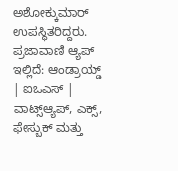ಅಶೋಕ್ಕುಮಾರ್ ಉಪಸ್ಥಿತರಿದ್ದರು.
ಪ್ರಜಾವಾಣಿ ಆ್ಯಪ್ ಇಲ್ಲಿದೆ: ಆಂಡ್ರಾಯ್ಡ್ | ಐಒಎಸ್ | ವಾಟ್ಸ್ಆ್ಯಪ್, ಎಕ್ಸ್, ಫೇಸ್ಬುಕ್ ಮತ್ತು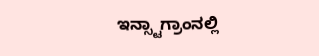ಇನ್ಸ್ಟಾಗ್ರಾಂನಲ್ಲಿ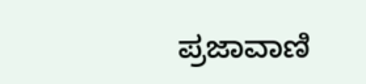ಪ್ರಜಾವಾಣಿ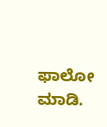ಫಾಲೋ ಮಾಡಿ.